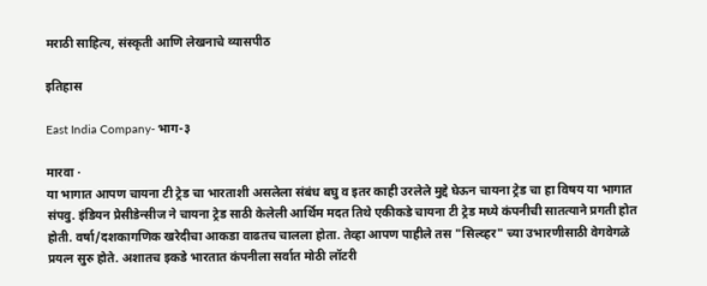मराठी साहित्य, संस्कृती आणि लेखनाचे व्यासपीठ

इतिहास

East India Company- भाग-३

मारवा ·
या भागात आपण चायना टी ट्रेड चा भारताशी असलेला संबंध बघु व इतर काही उरलेले मुद्दे घेऊन चायना ट्रेड चा हा विषय या भागात संपवु. इंडियन प्रेसीडेन्सीज ने चायना ट्रेड साठी केलेली आर्थिम मदत तिथे एकीकडे चायना टी ट्रेड मध्ये कंपनीची सातत्याने प्रगती होत होती. वर्षा/दशकागणिक खरेदीचा आकडा वाढतच चालला होता. तेव्हा आपण पाहीले तस "सिल्व्हर" च्या उभारणीसाठी वेगवेगळे प्रयत्न सुरु होते. अशातच इकडे भारतात कंपनीला सर्वात मोठी लॉटरी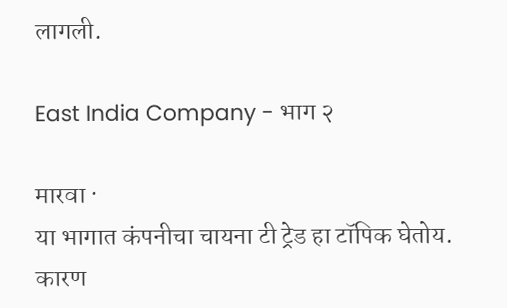लागली.

East India Company - भाग २

मारवा ·
या भागात कंपनीचा चायना टी ट्रेड हा टॉपिक घेतोय. कारण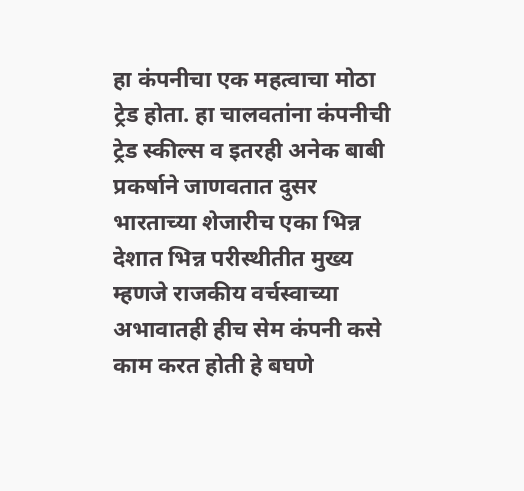हा कंपनीचा एक महत्वाचा मोठा ट्रेड होता. हा चालवतांना कंपनीची ट्रेड स्कील्स व इतरही अनेक बाबी प्रकर्षाने जाणवतात दुसर भारताच्या शेजारीच एका भिन्न देशात भिन्न परीस्थीतीत मुख्य म्हणजे राजकीय वर्चस्वाच्या अभावातही हीच सेम कंपनी कसे काम करत होती हे बघणे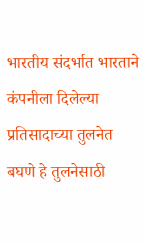भारतीय संदर्भात भारताने कंपनीला दिलेल्या प्रतिसादाच्या तुलनेत बघणे हे तुलनेसाठी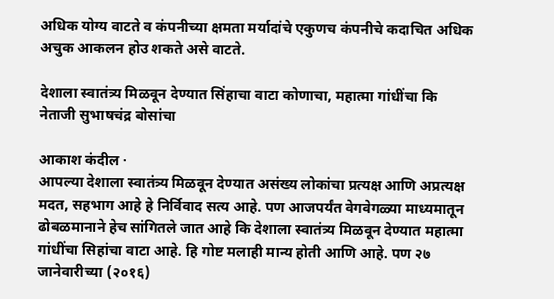अधिक योग्य वाटते व कंपनीच्या क्षमता मर्यादांचे एकुणच कंपनीचे कदाचित अधिक अचुक आकलन होउ शकते असे वाटते.

देशाला स्वातंत्र्य मिळवून देण्यात सिंहाचा वाटा कोणाचा, महात्मा गांधींचा कि नेताजी सुभाषचंद्र बोसांचा

आकाश कंदील ·
आपल्या देशाला स्वातंत्र्य मिळवून देण्यात असंख्य लोकांचा प्रत्यक्ष आणि अप्रत्यक्ष मदत, सहभाग आहे हे निर्विवाद सत्य आहे. पण आजपर्यंत वेगवेगळ्या माध्यमातून ढोबळमानाने हेच सांगितले जात आहे कि देशाला स्वातंत्र्य मिळवून देण्यात महात्मा गांधींचा सिहांचा वाटा आहे. हि गोष्ट मलाही मान्य होती आणि आहे. पण २७ जानेवारीच्या (२०१६)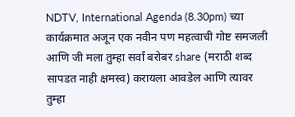NDTV, International Agenda (8.30pm) च्या कार्यक्रमात अजून एक नवीन पण महत्वाची गोष्ट समजली आणि जी मला तुम्हा सर्वां बरोबर share (मराठी शब्द सापडत नाही क्षमस्व) करायला आवडेल आणि त्यावर तुम्हा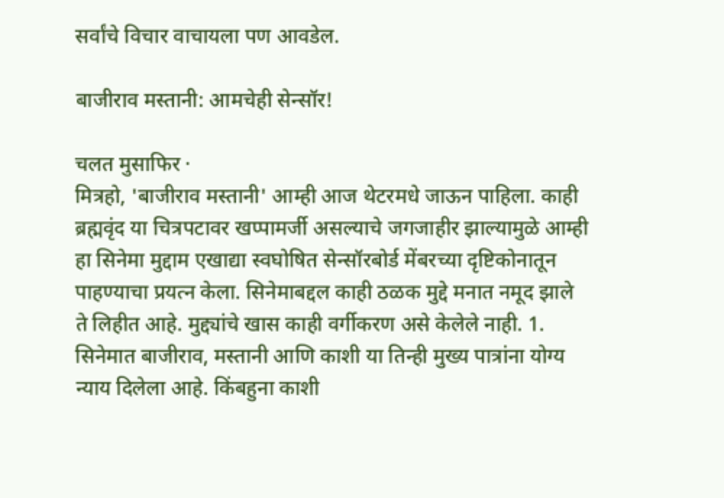सर्वांचे विचार वाचायला पण आवडेल.

बाजीराव मस्तानी: आमचेही सेन्सॉर!

चलत मुसाफिर ·
मित्रहो, 'बाजीराव मस्तानी' आम्ही आज थेटरमधे जाऊन पाहिला. काही ब्रह्मवृंद या चित्रपटावर खप्पामर्जी असल्याचे जगजाहीर झाल्यामुळे आम्ही हा सिनेमा मुद्दाम एखाद्या स्वघोषित सेन्सॉरबोर्ड मेंबरच्या दृष्टिकोनातून पाहण्याचा प्रयत्न केला. सिनेमाबद्दल काही ठळक मुद्दे मनात नमूद झाले ते लिहीत आहे. मुद्द्यांचे खास काही वर्गीकरण असे केलेले नाही. 1. सिनेमात बाजीराव, मस्तानी आणि काशी या तिन्ही मुख्य पात्रांना योग्य न्याय दिलेला आहे. किंबहुना काशी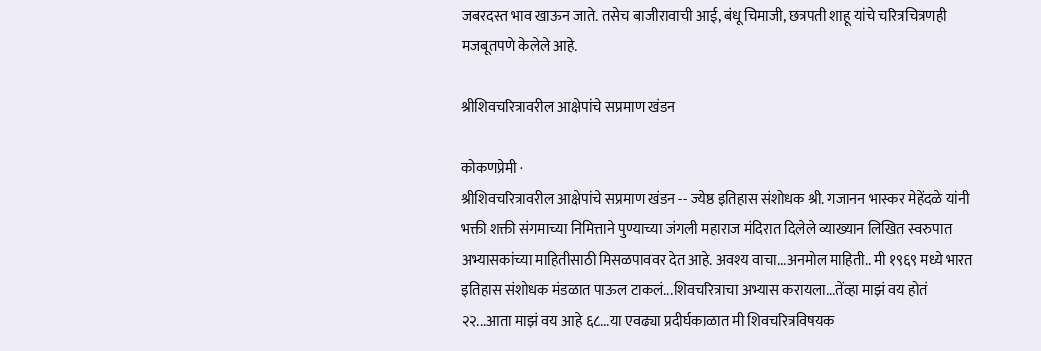जबरदस्त भाव खाऊन जाते. तसेच बाजीरावाची आई, बंधू चिमाजी, छत्रपती शाहू यांचे चरित्रचित्रणही मजबूतपणे केलेले आहे.

श्रीशिवचरित्रावरील आक्षेपांचे सप्रमाण खंडन

कोकणप्रेमी ·
श्रीशिवचरित्रावरील आक्षेपांचे सप्रमाण खंडन -- ज्येष्ठ इतिहास संशोधक श्री. गजानन भास्कर मेहेंदळे यांनी भक्ती शक्ती संगमाच्या निमित्ताने पुण्याच्या जंगली महाराज मंदिरात दिलेले व्याख्यान लिखित स्वरुपात अभ्यासकांच्या माहितीसाठी मिसळपाववर देत आहे. अवश्य वाचा...अनमोल माहिती.. मी १९६९ मध्ये भारत इतिहास संशोधक मंडळात पाऊल टाकलं...शिवचरित्राचा अभ्यास करायला...तेंव्हा माझं वय होतं २२...आता माझं वय आहे ६८...या एवढ्या प्रदीर्घकाळात मी शिवचरित्रविषयक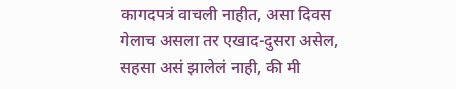कागदपत्रं वाचली नाहीत, असा दिवस गेलाच असला तर एखाद-दुसरा असेल, सहसा असं झालेलं नाही, की मी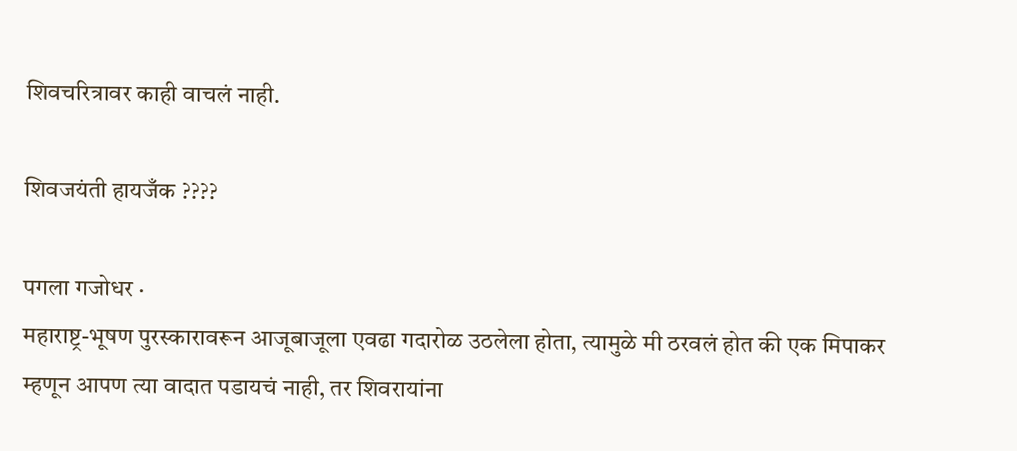शिवचरित्रावर काही वाचलं नाही.

शिवजयंती हायजँक ????

पगला गजोधर ·
महाराष्ट्र-भूषण पुरस्कारावरून आजूबाजूला एवढा गदारोळ उठलेला होता, त्यामुळे मी ठरवलं होत की एक मिपाकर म्हणून आपण त्या वादात पडायचं नाही, तर शिवरायांना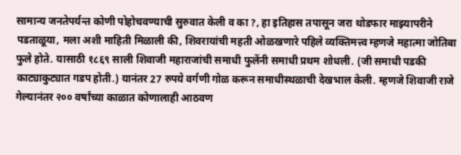सामान्य जनतेपर्यन्त कोणी पोहोचवण्याची सुरुवात केली व का ?, हा इतिहास तपासून जरा थोडफार माझ्यापरीने पडताळूया, मला अशी माहिती मिळाली की, शिवरायांची महती ओळखणारे पहिले व्यक्तिमत्त्व म्हणजे महात्मा जोतिबा फुले होते. यासाठी १८६९ साली शिवाजी महाराजांची समाधी फुलेंनी समाधी प्रथम शोधली. (जी समाधी पडकी काट्याकुट्यात गडप होती.) यानंतर 27 रुपये वर्गणी गोळ करून समाधीस्थळाची देखभाल केली. म्हणजे शिवाजी राजे गेल्यानंतर २०० वर्षांच्या काळात कोणालाही आठवण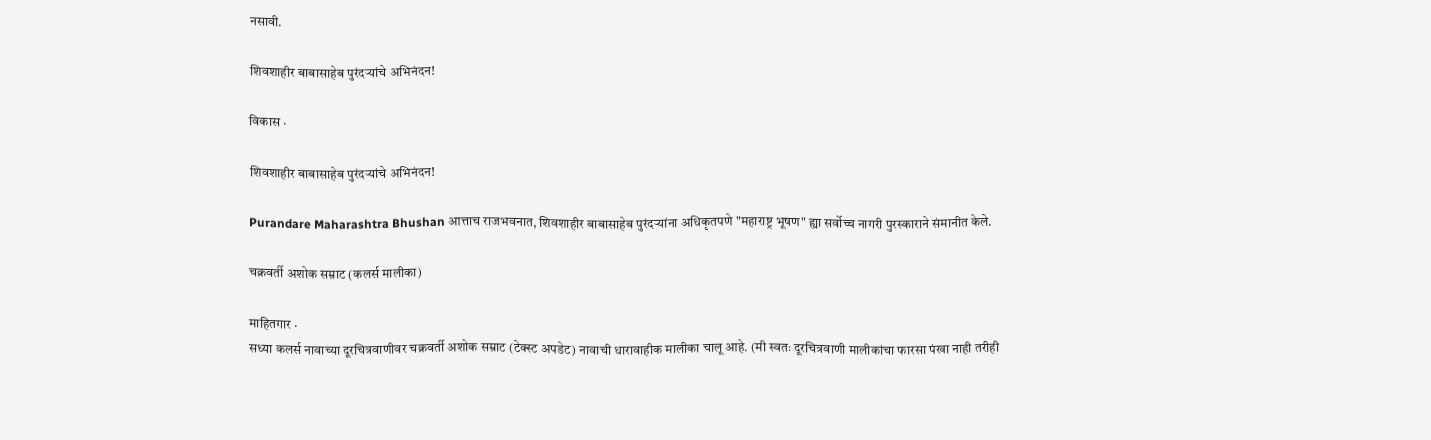नसावी.

शिवशाहीर बाबासाहेब पुरंदर्‍यांचे अभिनंदन!

विकास ·

शिवशाहीर बाबासाहेब पुरंदर्‍यांचे अभिनंदन!

Purandare Maharashtra Bhushan आत्ताच राजभवनात, शिवशाहीर बाबासाहेब पुरंदर्‍यांना अधिकृतपणे "महाराष्ट्र भूषण" ह्या सर्वोच्च नागरी पुरस्काराने संमानीत केले.

चक्रवर्ती अशोक सम्राट (कलर्स मालीका)

माहितगार ·
सध्या कलर्स नावाच्या दूरचित्रवाणीवर चक्रवर्ती अशोक सम्राट (टेक्स्ट अपडेट) नावाची धारावाहीक मालीका चालू आहे. (मी स्वतः दूरचित्रवाणी मालीकांचा फारसा पंखा नाही तरीही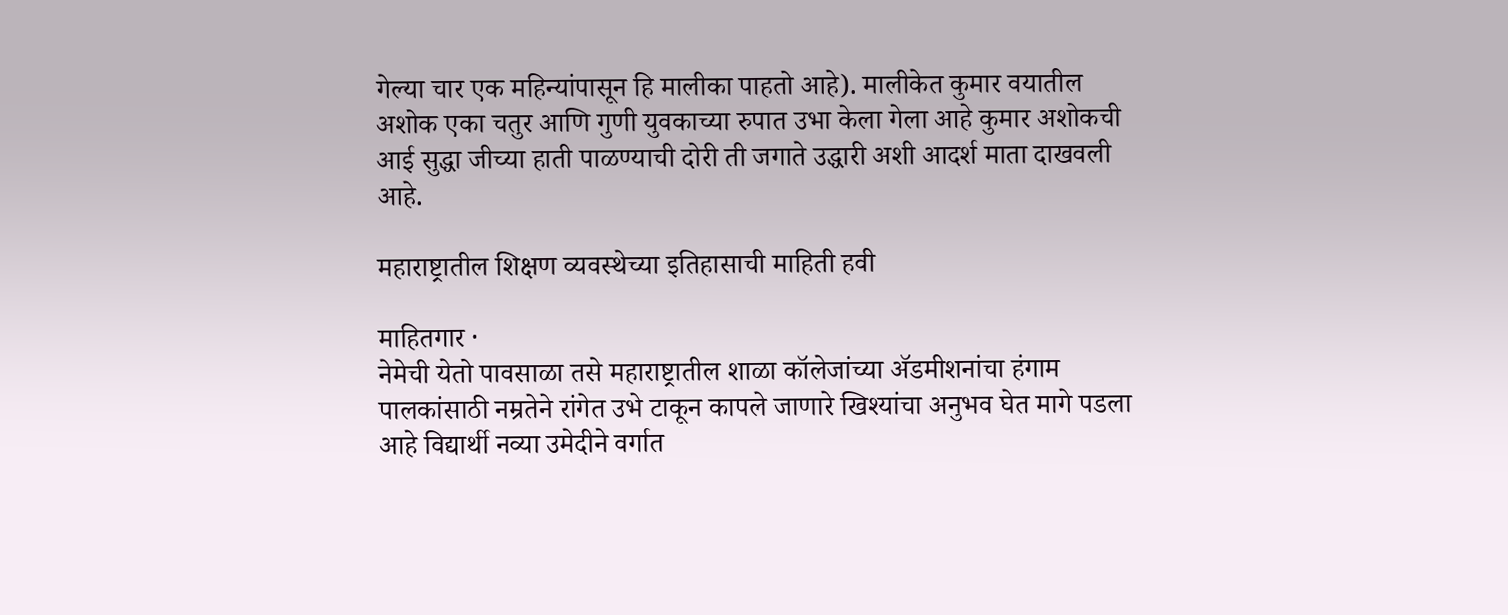गेल्या चार एक महिन्यांपासून हि मालीका पाहतो आहे). मालीकेत कुमार वयातील अशोक एका चतुर आणि गुणी युवकाच्या रुपात उभा केला गेला आहे कुमार अशोकची आई सुद्धा जीच्या हाती पाळण्याची दोरी ती जगाते उद्धारी अशी आदर्श माता दाखवली आहे.

महाराष्ट्रातील शिक्षण व्यवस्थेच्या इतिहासाची माहिती हवी

माहितगार ·
नेमेची येतो पावसाळा तसे महाराष्ट्रातील शाळा कॉलेजांच्या अ‍ॅडमीशनांचा हंगाम पालकांसाठी नम्रतेने रांगेत उभे टाकून कापले जाणारे खिश्यांचा अनुभव घेत मागे पडला आहे विद्यार्थी नव्या उमेदीने वर्गात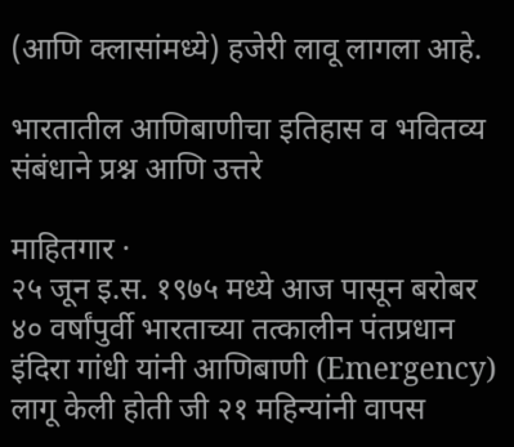(आणि क्लासांमध्ये) हजेरी लावू लागला आहे.

भारतातील आणिबाणीचा इतिहास व भवितव्य संबंधाने प्रश्न आणि उत्तरे

माहितगार ·
२५ जून इ.स. १९७५ मध्ये आज पासून बरोबर ४० वर्षांपुर्वी भारताच्या तत्कालीन पंतप्रधान इंदिरा गांधी यांनी आणिबाणी (Emergency) लागू केली होती जी २१ महिन्यांनी वापस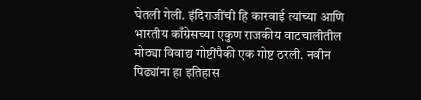घेतली गेली. इंदिराजींची हि कारवाई त्यांच्या आणि भारतीय काँग्रेसच्या एकुण राजकीय वाटचालीतील मोठ्या विवाद्य गोष्टींपैकी एक गोष्ट ठरली. नवीन पिढ्यांना हा इतिहास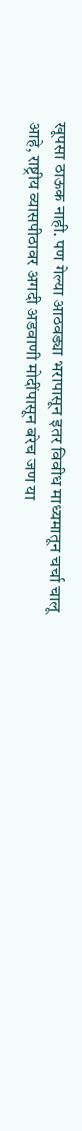खूपसा ठाऊक नाही. पण गेल्या आठवड्या भरापासून इतर विवीध माध्यमातून चर्चा चालू आहे, राष्ट्रीय व्यासपीठावर अगदी अडवाणी मोदींपासून बरेच जण या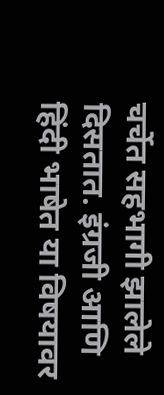चर्चेत सहभागी झालेले दिसतात. इंग्रजी आणि हिंदी भाषेत या विषयावर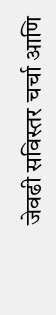जेवढी सविस्तर चर्चा आणि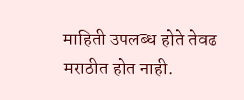माहिती उपलब्ध होते तेवढ मराठीत होत नाही.